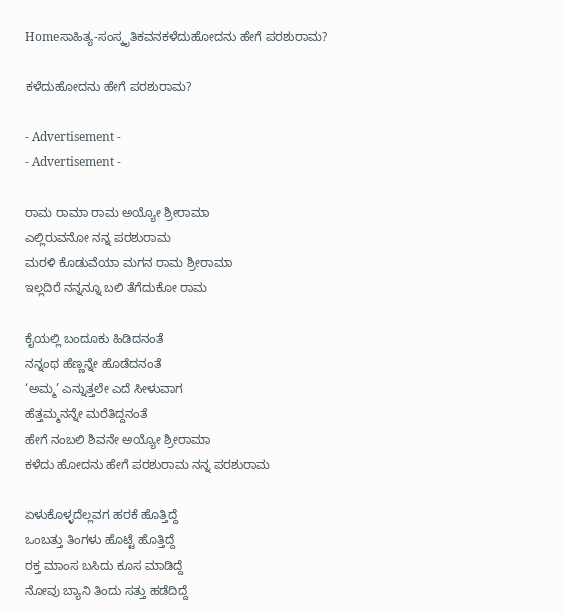Homeಸಾಹಿತ್ಯ-ಸಂಸ್ಕೃತಿಕವನಕಳೆದುಹೋದನು ಹೇಗೆ ಪರಶುರಾಮ?

ಕಳೆದುಹೋದನು ಹೇಗೆ ಪರಶುರಾಮ?

- Advertisement -
- Advertisement -

ರಾಮ ರಾಮಾ ರಾಮ ಅಯ್ಯೋ ಶ್ರೀರಾಮಾ
ಎಲ್ಲಿರುವನೋ ನನ್ನ ಪರಶುರಾಮ
ಮರಳಿ ಕೊಡುವೆಯಾ ಮಗನ ರಾಮ ಶ್ರೀರಾಮಾ
ಇಲ್ಲದಿರೆ ನನ್ನನ್ನೂ ಬಲಿ ತೆಗೆದುಕೋ ರಾಮ

ಕೈಯಲ್ಲಿ ಬಂದೂಕು ಹಿಡಿದನಂತೆ
ನನ್ನಂಥ ಹೆಣ್ಣನ್ನೇ ಹೊಡೆದನಂತೆ
‘ಅಮ್ಮ’ ಎನ್ನುತ್ತಲೇ ಎದೆ ಸೀಳುವಾಗ
ಹೆತ್ತಮ್ಮನನ್ನೇ ಮರೆತಿದ್ದನಂತೆ
ಹೇಗೆ ನಂಬಲಿ ಶಿವನೇ ಅಯ್ಯೋ ಶ್ರೀರಾಮಾ
ಕಳೆದು ಹೋದನು ಹೇಗೆ ಪರಶುರಾಮ ನನ್ನ ಪರಶುರಾಮ

ಏಳುಕೊಳ್ಳದೆಲ್ಲವಗ ಹರಕೆ ಹೊತ್ತಿದ್ದೆ
ಒಂಬತ್ತು ತಿಂಗಳು ಹೊಟ್ಟೆ ಹೊತ್ತಿದ್ದೆ
ರಕ್ತ ಮಾಂಸ ಬಸಿದು ಕೂಸ ಮಾಡಿದ್ದೆ
ನೋವು ಬ್ಯಾನಿ ತಿಂದು ಸತ್ತು ಹಡೆದಿದ್ದೆ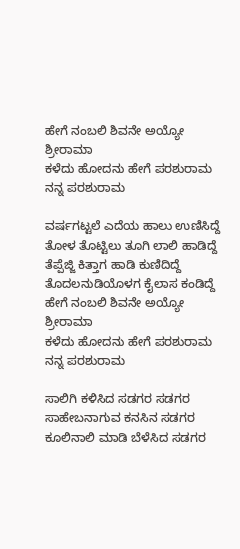ಹೇಗೆ ನಂಬಲಿ ಶಿವನೇ ಅಯ್ಯೋ ಶ್ರೀರಾಮಾ
ಕಳೆದು ಹೋದನು ಹೇಗೆ ಪರಶುರಾಮ ನನ್ನ ಪರಶುರಾಮ

ವರ್ಷಗಟ್ಟಲೆ ಎದೆಯ ಹಾಲು ಉಣಿಸಿದ್ದೆ
ತೋಳ ತೊಟ್ಟಿಲು ತೂಗಿ ಲಾಲಿ ಹಾಡಿದ್ದೆ
ತೆಪ್ಪೆಜ್ಜಿ ಕಿತ್ತಾಗ ಹಾಡಿ ಕುಣಿದಿದ್ದೆ
ತೊದಲನುಡಿಯೊಳಗ ಕೈಲಾಸ ಕಂಡಿದ್ದೆ
ಹೇಗೆ ನಂಬಲಿ ಶಿವನೇ ಅಯ್ಯೋ ಶ್ರೀರಾಮಾ
ಕಳೆದು ಹೋದನು ಹೇಗೆ ಪರಶುರಾಮ ನನ್ನ ಪರಶುರಾಮ

ಸಾಲಿಗಿ ಕಳಿಸಿದ ಸಡಗರ ಸಡಗರ
ಸಾಹೇಬನಾಗುವ ಕನಸಿನ ಸಡಗರ
ಕೂಲಿನಾಲಿ ಮಾಡಿ ಬೆಳೆಸಿದ ಸಡಗರ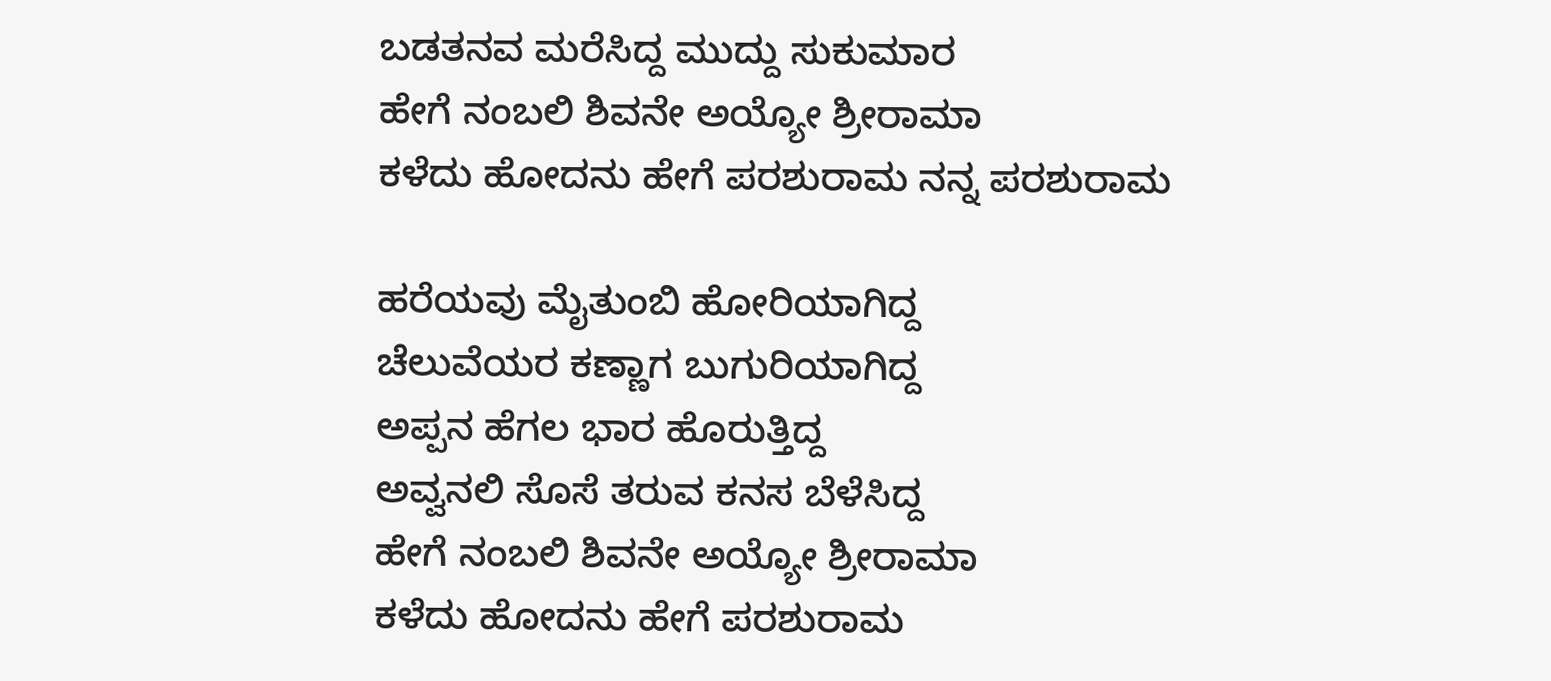ಬಡತನವ ಮರೆಸಿದ್ದ ಮುದ್ದು ಸುಕುಮಾರ
ಹೇಗೆ ನಂಬಲಿ ಶಿವನೇ ಅಯ್ಯೋ ಶ್ರೀರಾಮಾ
ಕಳೆದು ಹೋದನು ಹೇಗೆ ಪರಶುರಾಮ ನನ್ನ ಪರಶುರಾಮ

ಹರೆಯವು ಮೈತುಂಬಿ ಹೋರಿಯಾಗಿದ್ದ
ಚೆಲುವೆಯರ ಕಣ್ಣಾಗ ಬುಗುರಿಯಾಗಿದ್ದ
ಅಪ್ಪನ ಹೆಗಲ ಭಾರ ಹೊರುತ್ತಿದ್ದ
ಅವ್ವನಲಿ ಸೊಸೆ ತರುವ ಕನಸ ಬೆಳೆಸಿದ್ದ
ಹೇಗೆ ನಂಬಲಿ ಶಿವನೇ ಅಯ್ಯೋ ಶ್ರೀರಾಮಾ
ಕಳೆದು ಹೋದನು ಹೇಗೆ ಪರಶುರಾಮ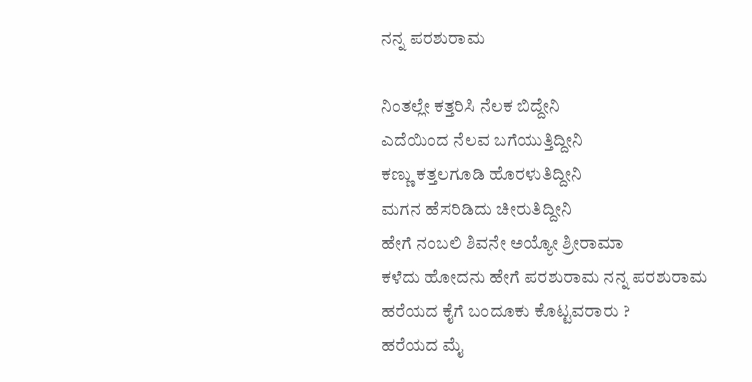ನನ್ನ ಪರಶುರಾಮ

ನಿಂತಲ್ಲೇ ಕತ್ತರಿಸಿ ನೆಲಕ ಬಿದ್ದೇನಿ
ಎದೆಯಿಂದ ನೆಲವ ಬಗೆಯುತ್ತಿದ್ದೀನಿ
ಕಣ್ಣು ಕತ್ತಲಗೂಡಿ ಹೊರಳುತಿದ್ದೀನಿ
ಮಗನ ಹೆಸರಿಡಿದು ಚೀರುತಿದ್ದೀನಿ
ಹೇಗೆ ನಂಬಲಿ ಶಿವನೇ ಅಯ್ಯೋ ಶ್ರೀರಾಮಾ
ಕಳೆದು ಹೋದನು ಹೇಗೆ ಪರಶುರಾಮ ನನ್ನ ಪರಶುರಾಮ
ಹರೆಯದ ಕೈಗೆ ಬಂದೂಕು ಕೊಟ್ಟವರಾರು ?
ಹರೆಯದ ಮೈ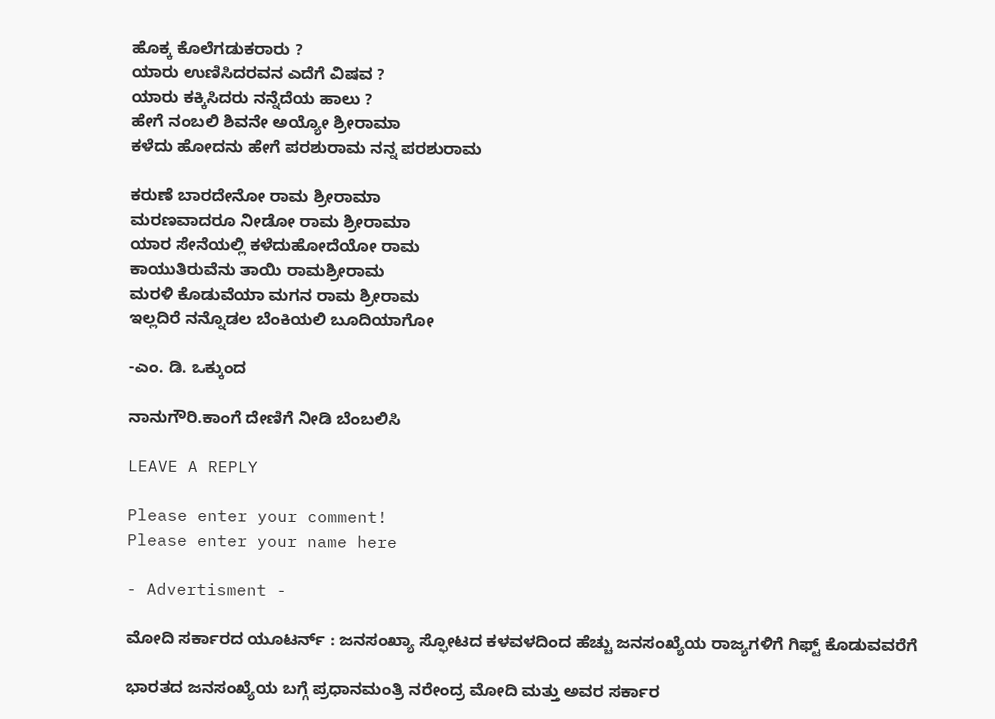ಹೊಕ್ಕ ಕೊಲೆಗಡುಕರಾರು ?
ಯಾರು ಉಣಿಸಿದರವನ ಎದೆಗೆ ವಿಷವ ?
ಯಾರು ಕಕ್ಕಿಸಿದರು ನನ್ನೆದೆಯ ಹಾಲು ?
ಹೇಗೆ ನಂಬಲಿ ಶಿವನೇ ಅಯ್ಯೋ ಶ್ರೀರಾಮಾ
ಕಳೆದು ಹೋದನು ಹೇಗೆ ಪರಶುರಾಮ ನನ್ನ ಪರಶುರಾಮ

ಕರುಣೆ ಬಾರದೇನೋ ರಾಮ ಶ್ರೀರಾಮಾ
ಮರಣವಾದರೂ ನೀಡೋ ರಾಮ ಶ್ರೀರಾಮಾ
ಯಾರ ಸೇನೆಯಲ್ಲಿ ಕಳೆದುಹೋದೆಯೋ ರಾಮ
ಕಾಯುತಿರುವೆನು ತಾಯಿ ರಾಮಶ್ರೀರಾಮ
ಮರಳಿ ಕೊಡುವೆಯಾ ಮಗನ ರಾಮ ಶ್ರೀರಾಮ
ಇಲ್ಲದಿರೆ ನನ್ನೊಡಲ ಬೆಂಕಿಯಲಿ ಬೂದಿಯಾಗೋ

-ಎಂ. ಡಿ. ಒಕ್ಕುಂದ

ನಾನುಗೌರಿ.ಕಾಂಗೆ ದೇಣಿಗೆ ನೀಡಿ ಬೆಂಬಲಿಸಿ

LEAVE A REPLY

Please enter your comment!
Please enter your name here

- Advertisment -

ಮೋದಿ ಸರ್ಕಾರದ ಯೂಟರ್ನ್ : ಜನಸಂಖ್ಯಾ ಸ್ಫೋಟದ ಕಳವಳದಿಂದ ಹೆಚ್ಚು ಜನಸಂಖ್ಯೆಯ ರಾಜ್ಯಗಳಿಗೆ ಗಿಫ್ಟ್ ಕೊಡುವವರೆಗೆ

ಭಾರತದ ಜನಸಂಖ್ಯೆಯ ಬಗ್ಗೆ ಪ್ರಧಾನಮಂತ್ರಿ ನರೇಂದ್ರ ಮೋದಿ ಮತ್ತು ಅವರ ಸರ್ಕಾರ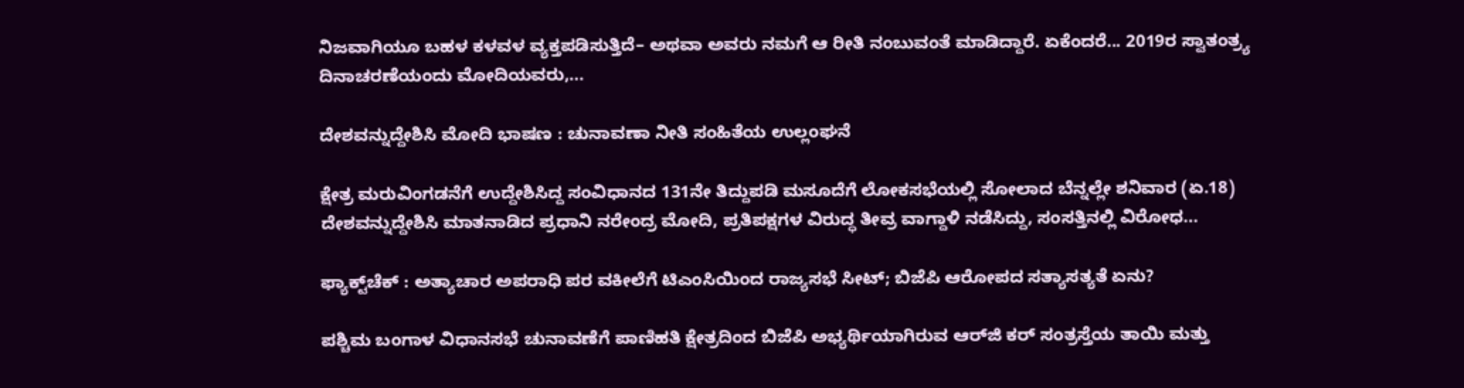ನಿಜವಾಗಿಯೂ ಬಹಳ ಕಳವಳ ವ್ಯಕ್ತಪಡಿಸುತ್ತಿದೆ– ಅಥವಾ ಅವರು ನಮಗೆ ಆ ರೀತಿ ನಂಬುವಂತೆ ಮಾಡಿದ್ದಾರೆ. ಏಕೆಂದರೆ... 2019ರ ಸ್ವಾತಂತ್ರ್ಯ ದಿನಾಚರಣೆಯಂದು ಮೋದಿಯವರು,...

ದೇಶವನ್ನುದ್ದೇಶಿಸಿ ಮೋದಿ ಭಾಷಣ : ಚುನಾವಣಾ ನೀತಿ ಸಂಹಿತೆಯ ಉಲ್ಲಂಘನೆ

ಕ್ಷೇತ್ರ ಮರುವಿಂಗಡನೆಗೆ ಉದ್ದೇಶಿಸಿದ್ದ ಸಂವಿಧಾನದ 131ನೇ ತಿದ್ದುಪಡಿ ಮಸೂದೆಗೆ ಲೋಕಸಭೆಯಲ್ಲಿ ಸೋಲಾದ ಬೆನ್ನಲ್ಲೇ ಶನಿವಾರ (ಏ.18) ದೇಶವನ್ನುದ್ದೇಶಿಸಿ ಮಾತನಾಡಿದ ಪ್ರಧಾನಿ ನರೇಂದ್ರ ಮೋದಿ, ಪ್ರತಿಪಕ್ಷಗಳ ವಿರುದ್ಧ ತೀವ್ರ ವಾಗ್ದಾಳಿ ನಡೆಸಿದ್ದು, ಸಂಸತ್ತಿನಲ್ಲಿ ವಿರೋಧ...

ಫ್ಯಾಕ್ಟ್‌ಚೆಕ್ : ಅತ್ಯಾಚಾರ ಅಪರಾಧಿ ಪರ ವಕೀಲೆಗೆ ಟಿಎಂಸಿಯಿಂದ ರಾಜ್ಯಸಭೆ ಸೀಟ್; ಬಿಜೆಪಿ ಆರೋಪದ ಸತ್ಯಾಸತ್ಯತೆ ಏನು?

ಪಶ್ಚಿಮ ಬಂಗಾಳ ವಿಧಾನಸಭೆ ಚುನಾವಣೆಗೆ ಪಾಣಿಹತಿ ಕ್ಷೇತ್ರದಿಂದ ಬಿಜೆಪಿ ಅಭ್ಯರ್ಥಿಯಾಗಿರುವ ಆರ್‌ಜಿ ಕರ್‌ ಸಂತ್ರಸ್ತೆಯ ತಾಯಿ ಮತ್ತು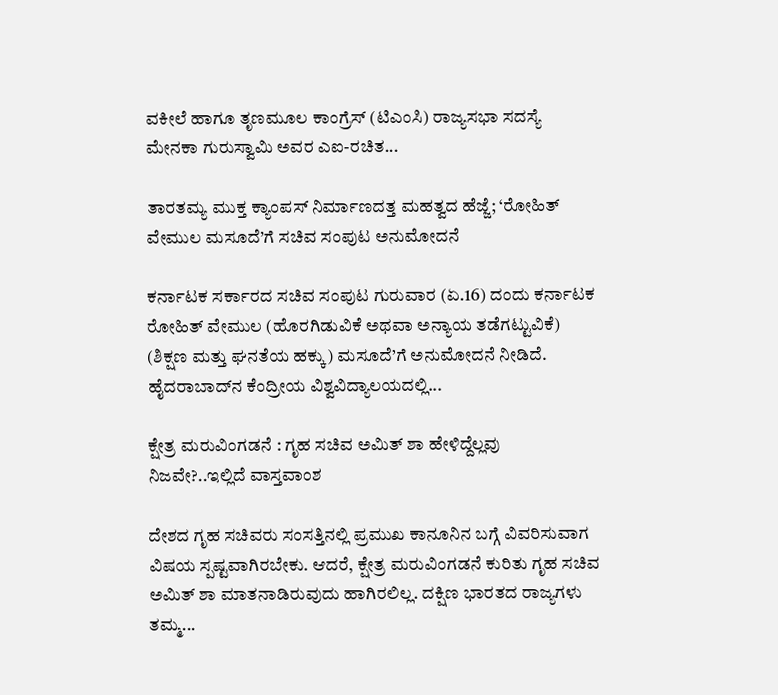ವಕೀಲೆ ಹಾಗೂ ತೃಣಮೂಲ ಕಾಂಗ್ರೆಸ್ (ಟಿಎಂಸಿ) ರಾಜ್ಯಸಭಾ ಸದಸ್ಯೆ ಮೇನಕಾ ಗುರುಸ್ವಾಮಿ ಅವರ ಎಐ-ರಚಿತ...

ತಾರತಮ್ಯ ಮುಕ್ತ ಕ್ಯಾಂಪಸ್ ನಿರ್ಮಾಣದತ್ತ ಮಹತ್ವದ ಹೆಜ್ಜೆ; ‘ರೋಹಿತ್ ವೇಮುಲ ಮಸೂದೆ’ಗೆ ಸಚಿವ ಸಂಪುಟ ಅನುಮೋದನೆ

ಕರ್ನಾಟಕ ಸರ್ಕಾರದ ಸಚಿವ ಸಂಪುಟ ಗುರುವಾರ (ಏ.16) ದಂದು ಕರ್ನಾಟಕ ರೋಹಿತ್ ವೇಮುಲ (ಹೊರಗಿಡುವಿಕೆ ಅಥವಾ ಅನ್ಯಾಯ ತಡೆಗಟ್ಟುವಿಕೆ) (ಶಿಕ್ಷಣ ಮತ್ತು ಘನತೆಯ ಹಕ್ಕು) ಮಸೂದೆ’ಗೆ ಅನುಮೋದನೆ ನೀಡಿದೆ. ಹೈದರಾಬಾದ್‌ನ ಕೆಂದ್ರೀಯ ವಿಶ್ವವಿದ್ಯಾಲಯದಲ್ಲಿ...

ಕ್ಷೇತ್ರ ಮರುವಿಂಗಡನೆ : ಗೃಹ ಸಚಿವ ಅಮಿತ್ ಶಾ ಹೇಳಿದ್ದೆಲ್ಲವು ನಿಜವೇ?..ಇಲ್ಲಿದೆ ವಾಸ್ತವಾಂಶ

ದೇಶದ ಗೃಹ ಸಚಿವರು ಸಂಸತ್ತಿನಲ್ಲಿ ಪ್ರಮುಖ ಕಾನೂನಿನ ಬಗ್ಗೆ ವಿವರಿಸುವಾಗ ವಿಷಯ ಸ್ಪಷ್ಟವಾಗಿರಬೇಕು. ಆದರೆ, ಕ್ಷೇತ್ರ ಮರುವಿಂಗಡನೆ ಕುರಿತು ಗೃಹ ಸಚಿವ ಅಮಿತ್ ಶಾ ಮಾತನಾಡಿರುವುದು ಹಾಗಿರಲಿಲ್ಲ. ದಕ್ಷಿಣ ಭಾರತದ ರಾಜ್ಯಗಳು ತಮ್ಮ...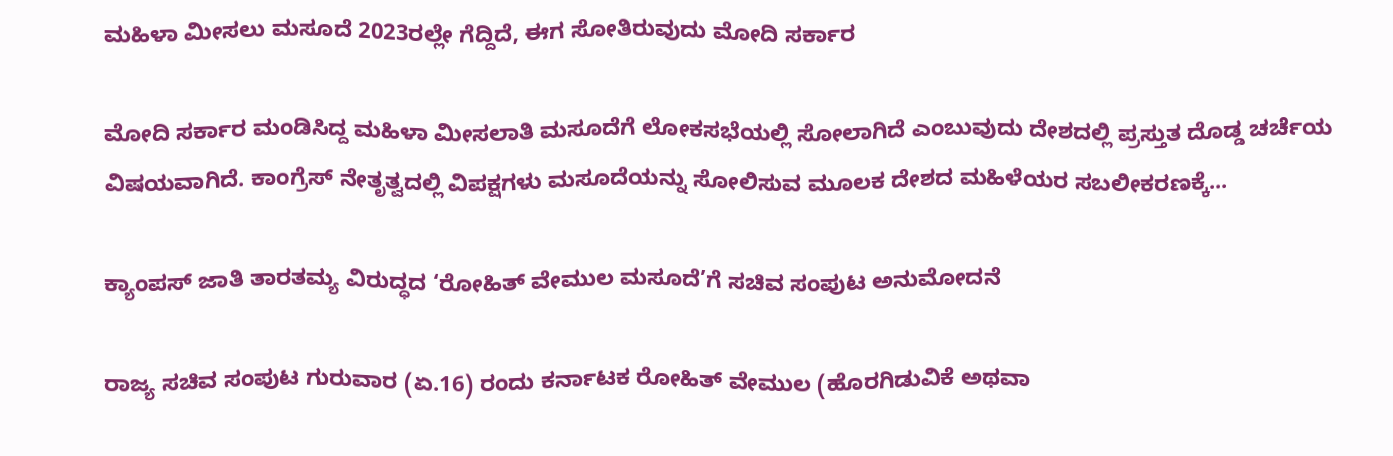ಮಹಿಳಾ ಮೀಸಲು ಮಸೂದೆ 2023ರಲ್ಲೇ ಗೆದ್ದಿದೆ, ಈಗ ಸೋತಿರುವುದು ಮೋದಿ ಸರ್ಕಾರ

ಮೋದಿ ಸರ್ಕಾರ ಮಂಡಿಸಿದ್ದ ಮಹಿಳಾ ಮೀಸಲಾತಿ ಮಸೂದೆಗೆ ಲೋಕಸಭೆಯಲ್ಲಿ ಸೋಲಾಗಿದೆ ಎಂಬುವುದು ದೇಶದಲ್ಲಿ ಪ್ರಸ್ತುತ ದೊಡ್ಡ ಚರ್ಚೆಯ ವಿಷಯವಾಗಿದೆ. ಕಾಂಗ್ರೆಸ್‌ ನೇತೃತ್ವದಲ್ಲಿ ವಿಪಕ್ಷಗಳು ಮಸೂದೆಯನ್ನು ಸೋಲಿಸುವ ಮೂಲಕ ದೇಶದ ಮಹಿಳೆಯರ ಸಬಲೀಕರಣಕ್ಕೆ...

ಕ್ಯಾಂಪಸ್ ಜಾತಿ ತಾರತಮ್ಯ ವಿರುದ್ಧದ ‘ರೋಹಿತ್ ವೇಮುಲ ಮಸೂದೆ’ಗೆ ಸಚಿವ ಸಂಪುಟ ಅನುಮೋದನೆ

ರಾಜ್ಯ ಸಚಿವ ಸಂಪುಟ ಗುರುವಾರ (ಏ.16) ರಂದು ಕರ್ನಾಟಕ ರೋಹಿತ್ ವೇಮುಲ (ಹೊರಗಿಡುವಿಕೆ ಅಥವಾ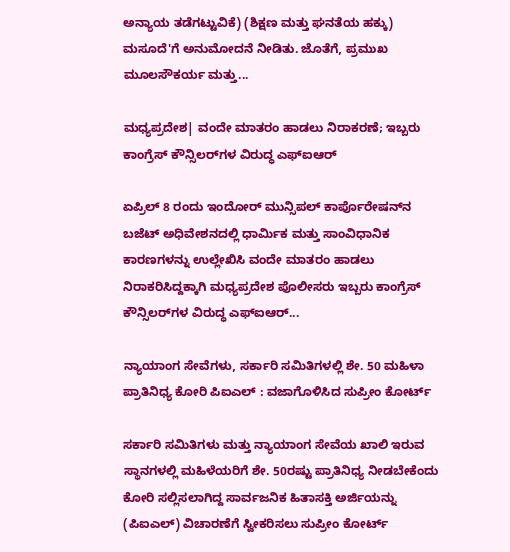ಅನ್ಯಾಯ ತಡೆಗಟ್ಟುವಿಕೆ) (ಶಿಕ್ಷಣ ಮತ್ತು ಘನತೆಯ ಹಕ್ಕು) ಮಸೂದೆ'ಗೆ ಅನುಮೋದನೆ ನೀಡಿತು. ಜೊತೆಗೆ, ಪ್ರಮುಖ ಮೂಲಸೌಕರ್ಯ ಮತ್ತು...

ಮಧ್ಯಪ್ರದೇಶ| ವಂದೇ ಮಾತರಂ ಹಾಡಲು ನಿರಾಕರಣೆ; ಇಬ್ಬರು ಕಾಂಗ್ರೆಸ್ ಕೌನ್ಸಿಲರ್‌ಗಳ ವಿರುದ್ಧ ಎಫ್‌ಐಆರ್

ಏಪ್ರಿಲ್ 8 ರಂದು ಇಂದೋರ್ ಮುನ್ಸಿಪಲ್ ಕಾರ್ಪೊರೇಷನ್‌ನ ಬಜೆಟ್ ಅಧಿವೇಶನದಲ್ಲಿ ಧಾರ್ಮಿಕ ಮತ್ತು ಸಾಂವಿಧಾನಿಕ ಕಾರಣಗಳನ್ನು ಉಲ್ಲೇಖಿಸಿ ವಂದೇ ಮಾತರಂ ಹಾಡಲು ನಿರಾಕರಿಸಿದ್ದಕ್ಕಾಗಿ ಮಧ್ಯಪ್ರದೇಶ ಪೊಲೀಸರು ಇಬ್ಬರು ಕಾಂಗ್ರೆಸ್ ಕೌನ್ಸಿಲರ್‌ಗಳ ವಿರುದ್ಧ ಎಫ್‌ಐಆರ್...

ನ್ಯಾಯಾಂಗ ಸೇವೆಗಳು, ಸರ್ಕಾರಿ ಸಮಿತಿಗಳಲ್ಲಿ ಶೇ. 50 ಮಹಿಳಾ ಪ್ರಾತಿನಿಧ್ಯ ಕೋರಿ ಪಿಐಎಲ್ : ವಜಾಗೊಳಿಸಿದ ಸುಪ್ರೀಂ ಕೋರ್ಟ್

ಸರ್ಕಾರಿ ಸಮಿತಿಗಳು ಮತ್ತು ನ್ಯಾಯಾಂಗ ಸೇವೆಯ ಖಾಲಿ ಇರುವ ಸ್ಥಾನಗಳಲ್ಲಿ ಮಹಿಳೆಯರಿಗೆ ಶೇ. 50ರಷ್ಟು ಪ್ರಾತಿನಿಧ್ಯ ನೀಡಬೇಕೆಂದು ಕೋರಿ ಸಲ್ಲಿಸಲಾಗಿದ್ದ ಸಾರ್ವಜನಿಕ ಹಿತಾಸಕ್ತಿ ಅರ್ಜಿಯನ್ನು (ಪಿಐಎಲ್‌) ವಿಚಾರಣೆಗೆ ಸ್ವೀಕರಿಸಲು ಸುಪ್ರೀಂ ಕೋರ್ಟ್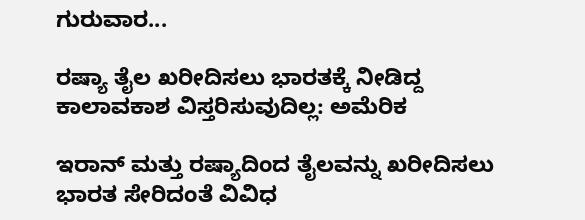ಗುರುವಾರ...

ರಷ್ಯಾ ತೈಲ ಖರೀದಿಸಲು ಭಾರತಕ್ಕೆ ನೀಡಿದ್ದ ಕಾಲಾವಕಾಶ ವಿಸ್ತರಿಸುವುದಿಲ್ಲ: ಅಮೆರಿಕ

ಇರಾನ್ ಮತ್ತು ರಷ್ಯಾದಿಂದ ತೈಲವನ್ನು ಖರೀದಿಸಲು ಭಾರತ ಸೇರಿದಂತೆ ವಿವಿಧ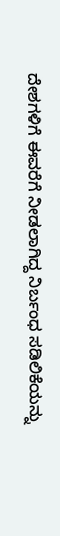ದೇಶಗಳಿಗೆ ಈವರೆಗೆ ನೀಡಲಾಗಿದ್ದ ನಿರ್ಬಂಧ ಸಡಿಲಿಕೆಯನ್ನು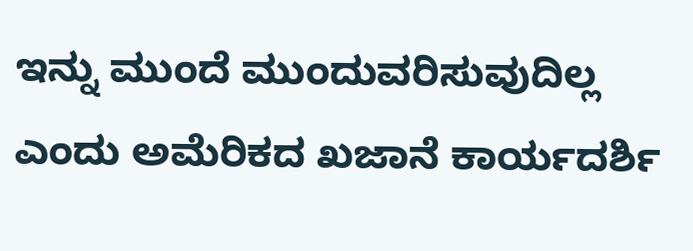ಇನ್ನು ಮುಂದೆ ಮುಂದುವರಿಸುವುದಿಲ್ಲ ಎಂದು ಅಮೆರಿಕದ ಖಜಾನೆ ಕಾರ್ಯದರ್ಶಿ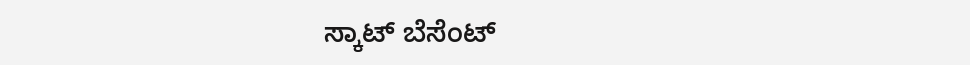ಸ್ಕಾಟ್ ಬೆಸೆಂಟ್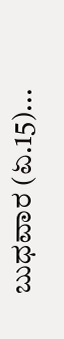ಬುಧವಾರ (ಏ.15)...